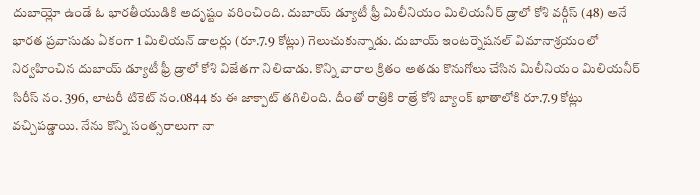దుబాయ్లో ఉండే ఓ భారతీయుడికి అదృష్టం వరించింది. దుబాయ్ డ్యూటీ ఫ్రీ మిలీనియం మిలియనీర్ డ్రాలో కోశి వర్గీస్ (48) అనే భారత ప్రవాసుడు ఏకంగా 1 మిలియన్ డాలర్లు (రూ.7.9 కోట్లు) గెలుచుకున్నాడు. దుబాయ్ ఇంటర్నెషనల్ విమానాశ్రయంలో నిర్వహించిన దుబాయ్ డ్యూటీ ఫ్రీ డ్రాలో కోశి విజేతగా నిలిచాడు. కొన్ని వారాల క్రితం అతడు కొనుగోలు చేసిన మిలీనియం మిలియనీర్ సిరీస్ నం. 396, లాటరీ టికెట్ నం.0844 కు ఈ జాక్పాట్ తగిలింది. దీంతో రాత్రికి రాత్రే కోశి బ్యాంక్ ఖాతాలోకి రూ.7.9 కోట్లు వచ్చిపడ్డాయి. నేను కొన్ని సంత్సరాలుగా నా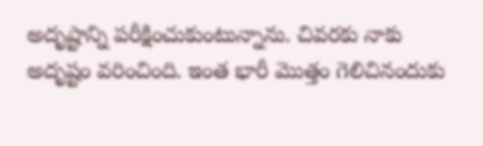అదృష్టాన్ని పరీక్షించుకుంటున్నాను. చివరకు నాకు అదృష్టం వరించింది. ఇంత భారీ మొత్తం గెలిచినందుకు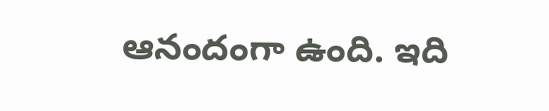ఆనందంగా ఉంది. ఇది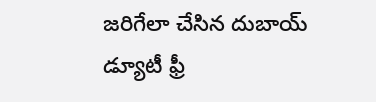జరిగేలా చేసిన దుబాయ్ డ్యూటీ ఫ్రీ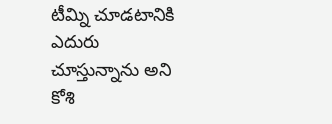టీమ్ని చూడటానికి ఎదురు చూస్తున్నాను అని కోశి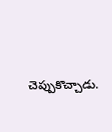చెప్పుకొచ్చాడు.